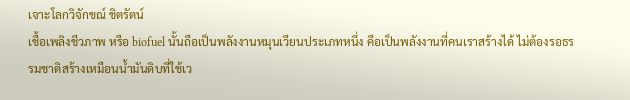เจาะโลกวิจักขณ์ ชิตรัตน์
เชื้อเพลิงชีวภาพ หรือ biofuel นั้นถือเป็นพลังงานหมุนเวียนประเภทหนึ่ง คือเป็นพลังงานที่คนเราสร้างได้ ไม่ต้องรอธรรมชาติสร้างเหมือนน้ำมันดิบที่ใช้เว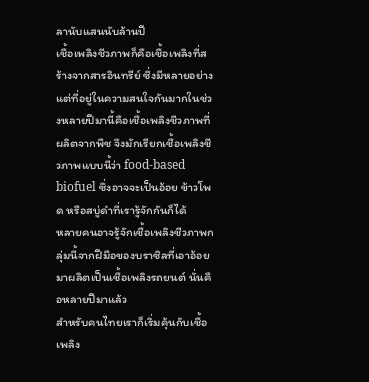ลานับแสนนับล้านปี
เชื้อเพลิงชีวภาพก็คือเชื้อเพลิงที่สร้างจากสารอินทรีย์ ซึ่งมีหลายอย่าง แต่ที่อยู่ในความสนใจกันมากในช่วงหลายปีมานี้คือเชื้อเพลิงชีวภาพที่ผลิตจากพืช จึงมักเรียกเชื้อเพลิงชีวภาพแบบนี้ว่า food-based biofuel ซึ่งอาจจะเป็นอ้อย ข้าวโพด หรือสบู่ดำที่เรารู้จักกันก็ได้
หลายคนอาจรู้จักเชื้อเพลิงชีวภาพกลุ่มนี้จากฝีมือของบราซิลที่เอาอ้อยมาผลิตเป็นเชื้อเพลิงรถยนต์ นั่นคือหลายปีมาแล้ว
สำหรับคนไทยเราก็เริ่มคุ้นกับเชื้อเพลิง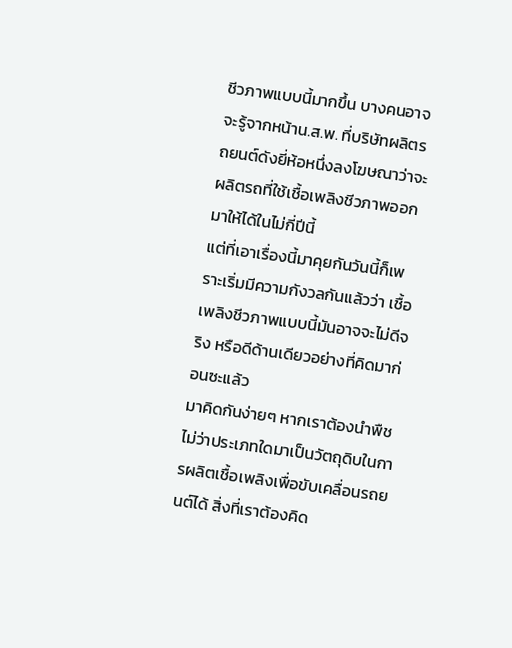ชีวภาพแบบนี้มากขึ้น บางคนอาจจะรู้จากหน้าน.ส.พ. ที่บริษัทผลิตรถยนต์ดังยี่ห้อหนึ่งลงโฆษณาว่าจะผลิตรถที่ใช้เชื้อเพลิงชีวภาพออกมาให้ได้ในไม่กี่ปีนี้
แต่ที่เอาเรื่องนี้มาคุยกันวันนี้ก็เพราะเริ่มมีความกังวลกันแล้วว่า เชื้อเพลิงชีวภาพแบบนี้มันอาจจะไม่ดีจริง หรือดีด้านเดียวอย่างที่คิดมาก่อนซะแล้ว
มาคิดกันง่ายๆ หากเราต้องนำพืช ไม่ว่าประเภทใดมาเป็นวัตถุดิบในการผลิตเชื้อเพลิงเพื่อขับเคลื่อนรถยนต์ได้ สิ่งที่เราต้องคิด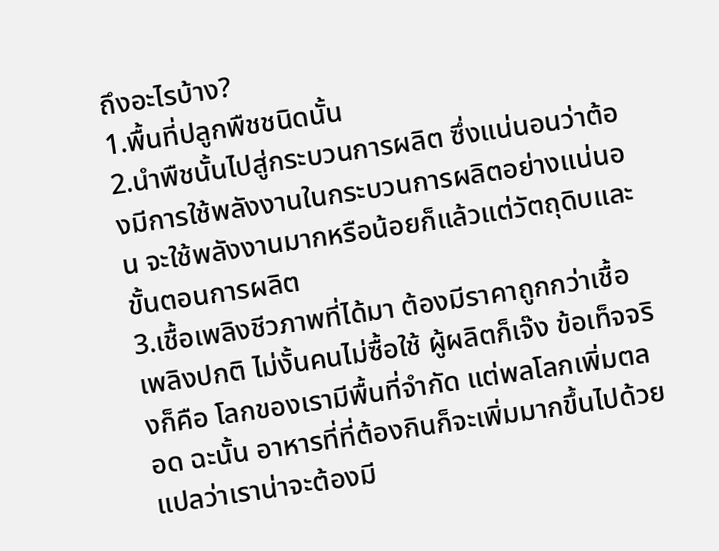ถึงอะไรบ้าง?
1.พื้นที่ปลูกพืชชนิดนั้น
2.นำพืชนั้นไปสู่กระบวนการผลิต ซึ่งแน่นอนว่าต้องมีการใช้พลังงานในกระบวนการผลิตอย่างแน่นอน จะใช้พลังงานมากหรือน้อยก็แล้วแต่วัตถุดิบและขั้นตอนการผลิต
3.เชื้อเพลิงชีวภาพที่ได้มา ต้องมีราคาถูกกว่าเชื้อเพลิงปกติ ไม่งั้นคนไม่ซื้อใช้ ผู้ผลิตก็เจ๊ง ข้อเท็จจริงก็คือ โลกของเรามีพื้นที่จำกัด แต่พลโลกเพิ่มตลอด ฉะนั้น อาหารที่ที่ต้องกินก็จะเพิ่มมากขึ้นไปด้วย แปลว่าเราน่าจะต้องมี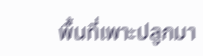พื้นที่เพาะปลูกมา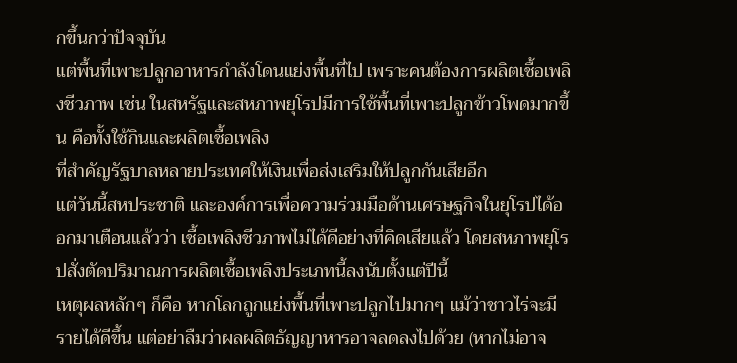กขึ้นกว่าปัจจุบัน
แต่พื้นที่เพาะปลูกอาหารกำลังโดนแย่งพื้นที่ไป เพราะคนต้องการผลิตเชื้อเพลิงชีวภาพ เช่น ในสหรัฐและสหภาพยุโรปมีการใช้พื้นที่เพาะปลูกข้าวโพดมากขึ้น คือทั้งใช้กินและผลิตเชื้อเพลิง
ที่สำคัญรัฐบาลหลายประเทศให้เงินเพื่อส่งเสริมให้ปลูกกันเสียอีก
แต่วันนี้สหประชาติ และองค์การเพื่อความร่วมมือด้านเศรษฐกิจในยุโรปได้ออกมาเตือนแล้วว่า เชื้อเพลิงชีวภาพไม่ได้ดีอย่างที่คิดเสียแล้ว โดยสหภาพยุโรปสั่งตัดปริมาณการผลิตเชื้อเพลิงประเภทนี้ลงนับตั้งแต่ปีนี้
เหตุผลหลักๆ ก็คือ หากโลกถูกแย่งพื้นที่เพาะปลูกไปมากๆ แม้ว่าชาวไร่จะมีรายได้ดีขึ้น แต่อย่าลืมว่าผลผลิตธัญญาหารอาจลดลงไปด้วย (หากไม่อาจ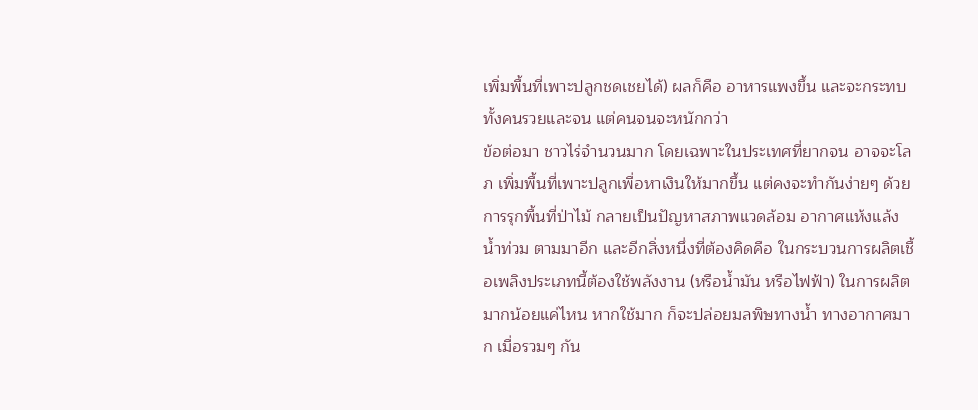เพิ่มพื้นที่เพาะปลูกชดเชยได้) ผลก็คือ อาหารแพงขึ้น และจะกระทบทั้งคนรวยและจน แต่คนจนจะหนักกว่า
ข้อต่อมา ชาวไร่จำนวนมาก โดยเฉพาะในประเทศที่ยากจน อาจจะโลภ เพิ่มพื้นที่เพาะปลูกเพื่อหาเงินให้มากขึ้น แต่คงจะทำกันง่ายๆ ด้วยการรุกพื้นที่ป่าไม้ กลายเป็นปัญหาสภาพแวดล้อม อากาศแห้งแล้ง น้ำท่วม ตามมาอีก และอีกสิ่งหนึ่งที่ต้องคิดคือ ในกระบวนการผลิตเชื้อเพลิงประเภทนี้ต้องใช้พลังงาน (หรือน้ำมัน หรือไฟฟ้า) ในการผลิตมากน้อยแค่ไหน หากใช้มาก ก็จะปล่อยมลพิษทางน้ำ ทางอากาศมาก เมื่อรวมๆ กัน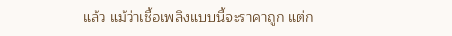แล้ว แม้ว่าเชื้อเพลิงแบบนี้จะราคาถูก แต่ก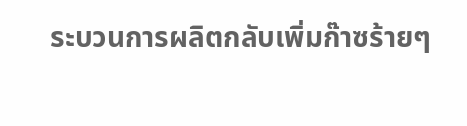ระบวนการผลิตกลับเพิ่มก๊าซร้ายๆ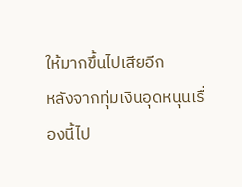ให้มากขึ้นไปเสียอีก
หลังจากทุ่มเงินอุดหนุนเรื่องนี้ไป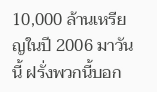10,000 ล้านเหรียญในปี 2006 มาวันนี้ ฝรั่งพวกนี้บอก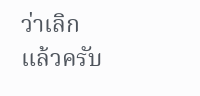ว่าเลิกแล้วครับ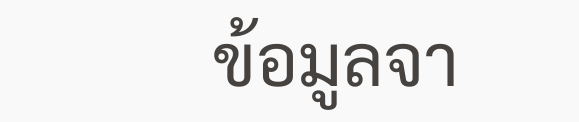ข้อมูลจา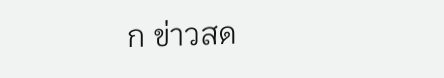ก ข่าวสด